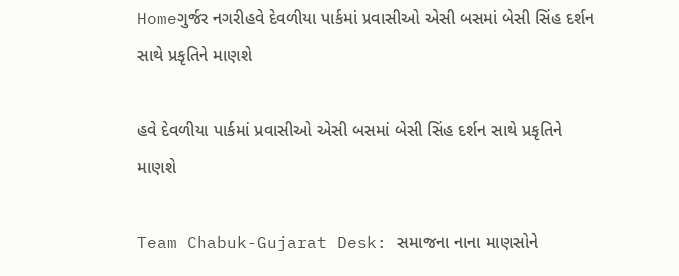Homeગુર્જર નગરીહવે દેવળીયા પાર્કમાં પ્રવાસીઓ એસી બસમાં બેસી સિંહ દર્શન સાથે પ્રકૃતિને માણશે

હવે દેવળીયા પાર્કમાં પ્રવાસીઓ એસી બસમાં બેસી સિંહ દર્શન સાથે પ્રકૃતિને માણશે

Team Chabuk-Gujarat Desk: સમાજના નાના માણસોને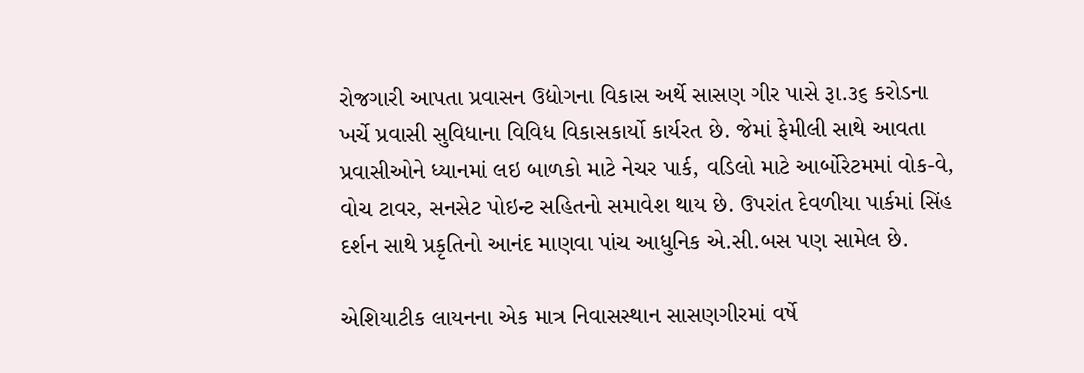રોજગારી આપતા પ્રવાસન ઉદ્યોગના વિકાસ અર્થે સાસણ ગીર પાસે રૂા.૩૬ કરોડના ખર્ચે પ્રવાસી સુવિધાના વિવિધ વિકાસકાર્યો કાર્યરત છે. જેમાં ફેમીલી સાથે આવતા પ્રવાસીઓને ધ્યાનમાં લઇ બાળકો માટે નેચર પાર્ક, વડિલો માટે આર્બોરેટમમાં વોક-વે, વોચ ટાવર, સનસેટ પોઇન્ટ સહિતનો સમાવેશ થાય છે. ઉપરાંત દેવળીયા પાર્કમાં સિંહ દર્શન સાથે પ્રકૃતિનો આનંદ માણવા પાંચ આધુનિક એ.સી.બસ પણ સામેલ છે.

એશિયાટીક લાયનના એક માત્ર નિવાસસ્થાન સાસણગીરમાં વર્ષે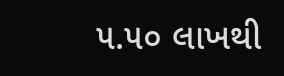૫.૫૦ લાખથી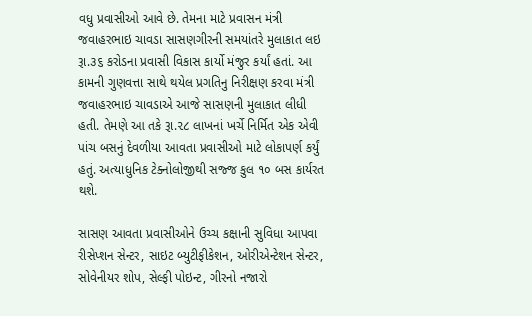વધુ પ્રવાસીઓ આવે છે. તેમના માટે પ્રવાસન મંત્રી જવાહરભાઇ ચાવડા સાસણગીરની સમયાંતરે મુલાકાત લઇ રૂા.૩૬ કરોડના પ્રવાસી વિકાસ કાર્યો મંજુર કર્યાં હતાં. આ કામની ગુણવત્તા સાથે થયેલ પ્રગતિનુ નિરીક્ષણ કરવા મંત્રી જવાહરભાઇ ચાવડાએ આજે સાસણની મુલાકાત લીધી હતી. તેમણે આ તકે રૂા.૨૮ લાખનાં ખર્ચે નિર્મિત એક એવી પાંચ બસનું દેવળીયા આવતા પ્રવાસીઓ માટે લોકાપર્ણ કર્યું હતું. અત્યાધુનિક ટેક્નોલોજીથી સજ્જ કુલ ૧૦ બસ કાર્યરત થશે.

સાસણ આવતા પ્રવાસીઓને ઉચ્ચ કક્ષાની સુવિધા આપવા રીસેપ્શન સેન્ટર, સાઇટ બ્યુટીફીકેશન, ઓરીએન્ટેશન સેન્ટર, સોવેનીયર શોપ, સેલ્ફી પોઇન્ટ, ગીરનો નજારો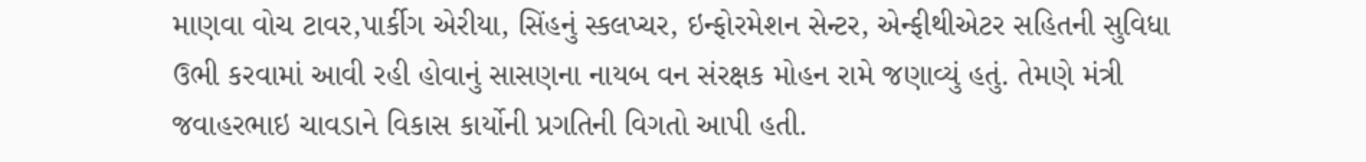માણવા વોચ ટાવર,પાર્કીગ એરીયા, સિંહનું સ્કલપ્ચર, ઇન્ફોરમેશન સેન્ટર, એન્ફીથીએટર સહિતની સુવિધા ઉભી કરવામાં આવી રહી હોવાનું સાસણના નાયબ વન સંરક્ષક મોહન રામે જણાવ્યું હતું. તેમણે મંત્રી જવાહરભાઇ ચાવડાને વિકાસ કાર્યોની પ્રગતિની વિગતો આપી હતી.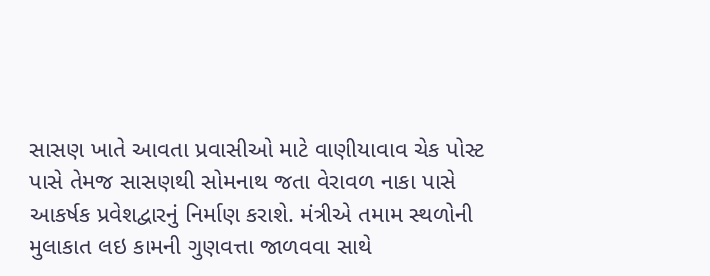સાસણ ખાતે આવતા પ્રવાસીઓ માટે વાણીયાવાવ ચેક પોસ્ટ પાસે તેમજ સાસણથી સોમનાથ જતા વેરાવળ નાકા પાસે આકર્ષક પ્રવેશદ્વારનું નિર્માણ કરાશે. મંત્રીએ તમામ સ્થળોની મુલાકાત લઇ કામની ગુણવત્તા જાળવવા સાથે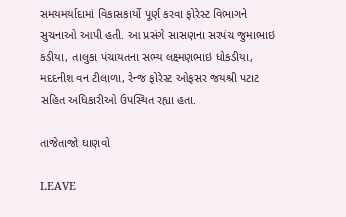સમયમર્યાદામાં વિકાસકાર્યો પૂર્ણ કરવા ફોરેસ્ટ વિભાગને સુચનાઓ આપી હતી. આ પ્રસંગે સાસણના સરપંચ જુમાભાઇ કડીયા, તાલુકા પંચાયતના સભ્ય લક્ષ્મણભાઇ ધોકડીયા, મદદનીશ વન ટીલાળા, રેન્જ ફોરેસ્ટ ઓફસર જયશ્રી પટાટ સહિત અધિકારીઓ ઉપસ્થિત રહ્યા હતા.

તાજેતાજો ઘાણવો

LEAVE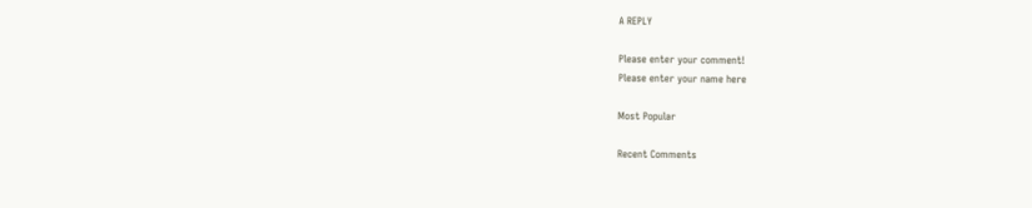A REPLY

Please enter your comment!
Please enter your name here

Most Popular

Recent Comments